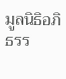มูลนิธิอภิธรร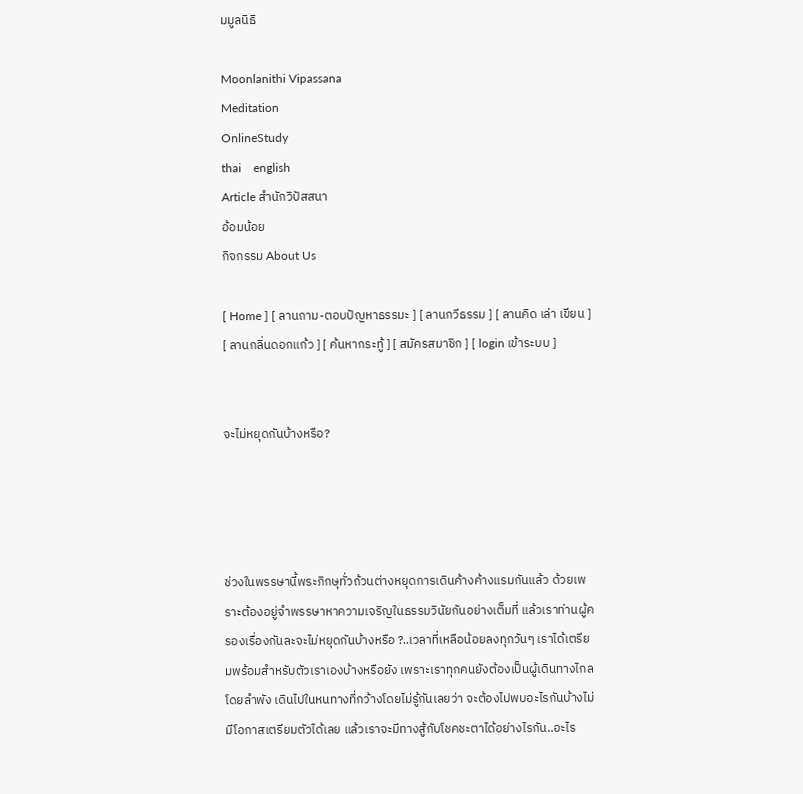มมูลนิธิ

Moonlanithi Vipassana
Meditation
OnlineStudy
thai    english
Article สำนักวิปัสสนา
อ้อมน้อย
กิจกรรม About Us

[ Home ] [ ลานถาม-ตอบปัญหาธรรมะ ] [ ลานกวีธรรม ] [ ลานคิด เล่า เขียน ] [ ลานกลิ่นดอกแก้ว ] [ ค้นหากระทู้ ] [ สมัครสมาชิก ] [ login เข้าระบบ ]


จะไม่หยุดกันบ้างหรือ?




ช่วงในพรรษานี้พระภิกษุทั่วถ้วนต่างหยุดการเดินค้างค้างแรมกันแล้ว ด้วยเพราะต้องอยู่จำพรรษาหาความเจริญในธรรมวินัยกันอย่างเต็มที่ แล้วเราท่านผู้ครองเรื่องกันละจะไม่หยุดกันบ้างหรือ ?..เวลาที่เหลือน้อยลงทุกวันๆ เราได้เตรียมพร้อมสำหรับตัวเราเองบ้างหรือยัง เพราะเราทุกคนยังต้องเป็นผู้เดินทางไกลโดยลำพัง เดินไปในหนทางที่กว้างโดยไม่รู้กันเลยว่า จะต้องไปพบอะไรกันบ้างไม่มีโอกาสเตรียมตัวได้เลย แล้วเราจะมีทางสู้กับโชคชะตาได้อย่างไรกัน..อะไร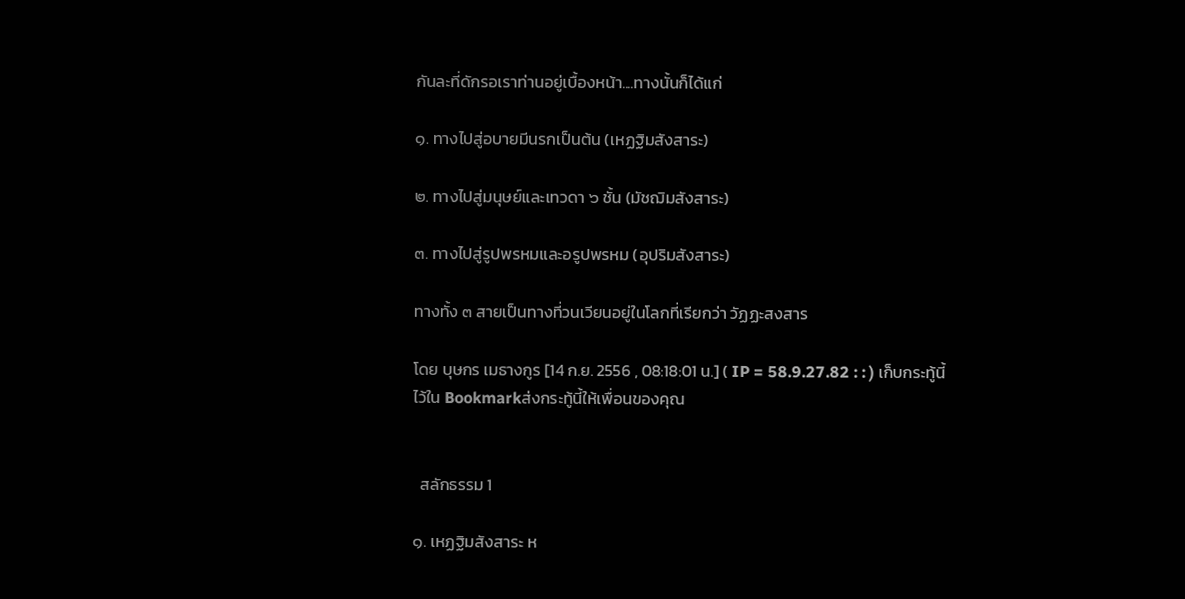กันละที่ดักรอเราท่านอยู่เบื้องหน้า....ทางนั้นก็ได้แก่

๑. ทางไปสู่อบายมีนรกเป็นต้น (เหฏฐิมสังสาระ)

๒. ทางไปสู่มนุษย์และเทวดา ๖ ชั้น (มัชฌิมสังสาระ)

๓. ทางไปสู่รูปพรหมและอรูปพรหม (อุปริมสังสาระ)

ทางทั้ง ๓ สายเป็นทางที่วนเวียนอยู่ในโลกที่เรียกว่า วัฏฏะสงสาร

โดย บุษกร เมธางกูร [14 ก.ย. 2556 , 08:18:01 น.] ( IP = 58.9.27.82 : : ) เก็บกระทู้นี้ไว้ใน Bookmarkส่งกระทู้นี้ให้เพื่อนของคุณ


  สลักธรรม 1

๑. เหฏฐิมสังสาระ ห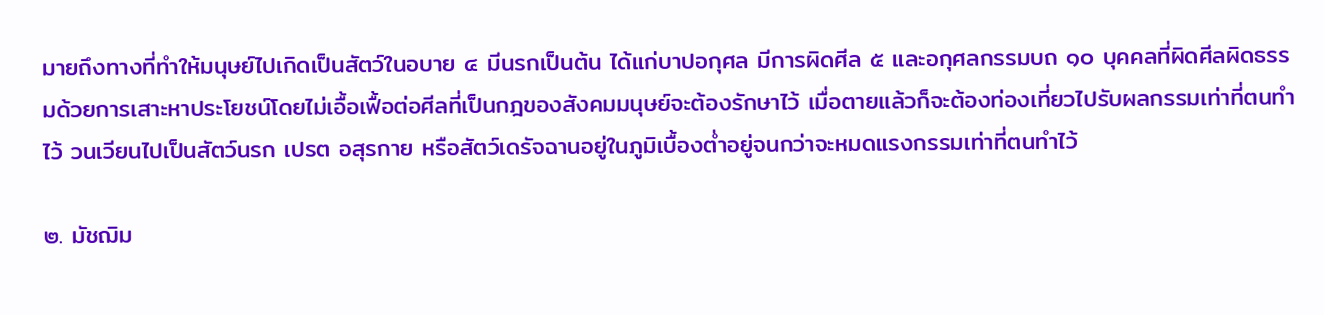มายถึงทางที่ทำให้มนุษย์ไปเกิดเป็นสัตว์ในอบาย ๔ มีนรกเป็นต้น ได้แก่บาปอกุศล มีการผิดศีล ๕ และอกุศลกรรมบถ ๑๐ บุคคลที่ผิดศีลผิดธรรมด้วยการเสาะหาประโยชน์โดยไม่เอื้อเฟื้อต่อศีลที่เป็นกฎของสังคมมนุษย์จะต้องรักษาไว้ เมื่อตายแล้วก็จะต้องท่องเที่ยวไปรับผลกรรมเท่าที่ตนทำไว้ วนเวียนไปเป็นสัตว์นรก เปรต อสุรกาย หรือสัตว์เดรัจฉานอยู่ในภูมิเบื้องต่ำอยู่จนกว่าจะหมดแรงกรรมเท่าที่ตนทำไว้

๒. มัชฌิม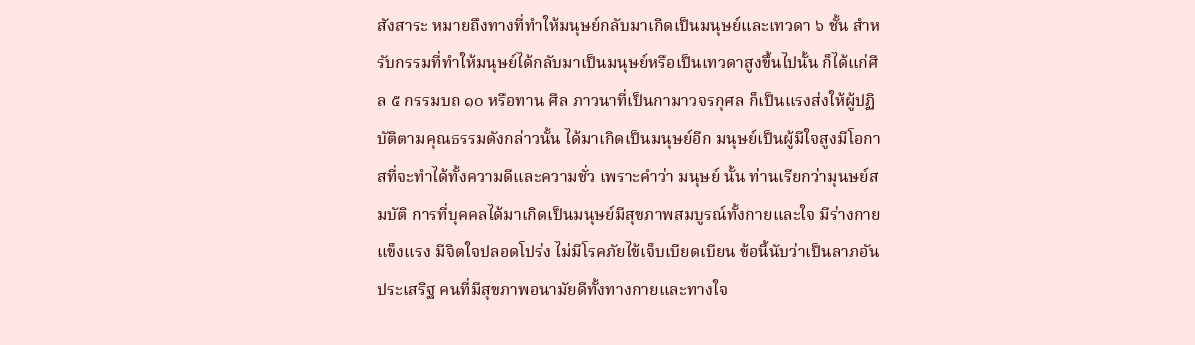สังสาระ หมายถึงทางที่ทำให้มนุษย์กลับมาเกิดเป็นมนุษย์และเทวดา ๖ ชั้น สำหรับกรรมที่ทำให้มนุษย์ได้กลับมาเป็นมนุษย์หรือเป็นเทวดาสูงขึ้นไปนั้น ก็ได้แก่ศีล ๕ กรรมบถ ๑๐ หรือทาน ศีล ภาวนาที่เป็นกามาวจรกุศล ก็เป็นแรงส่งให้ผู้ปฏิบัติตามคุณธรรมดังกล่าวนั้น ได้มาเกิดเป็นมนุษย์อีก มนุษย์เป็นผู้มีใจสูงมีโอกาสที่จะทำได้ทั้งความดีและความชั่ว เพราะคำว่า มนุษย์ นั้น ท่านเรียกว่ามุนษย์สมบัติ การที่บุคคลได้มาเกิดเป็นมนุษย์มีสุขภาพสมบูรณ์ทั้งกายและใจ มีร่างกายแข็งแรง มีจิตใจปลอดโปร่ง ไม่มีโรคภัยไข้เจ็บเบียดเบียน ข้อนี้นับว่าเป็นลาภอันประเสริฐ คนที่มีสุขภาพอนามัยดีทั้งทางกายและทางใจ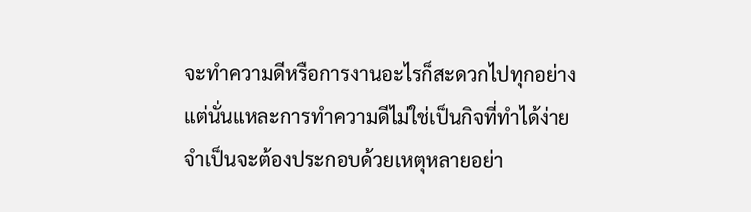จะทำความดีหรือการงานอะไรก็สะดวกไปทุกอย่าง แต่นั่นแหละการทำความดีไม่ใช่เป็นกิจที่ทำได้ง่าย จำเป็นจะต้องประกอบด้วยเหตุหลายอย่า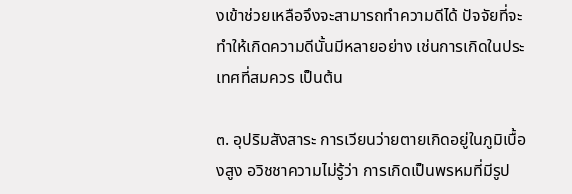งเข้าช่วยเหลือจึงจะสามารถทำความดีได้ ปัจจัยที่จะทำให้เกิดความดีนั้นมีหลายอย่าง เช่นการเกิดในประเทศที่สมควร เป็นต้น

๓. อุปริมสังสาระ การเวียนว่ายตายเกิดอยู่ในภูมิเบื้องสูง อวิชชาความไม่รู้ว่า การเกิดเป็นพรหมที่มีรูป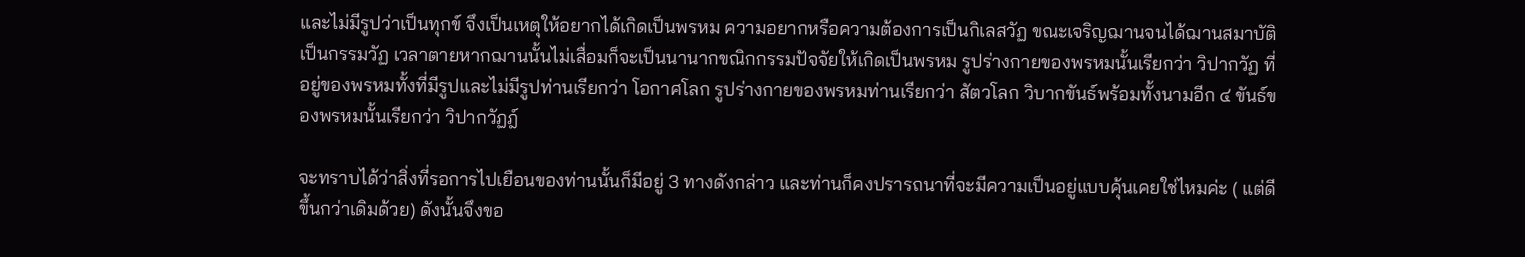และไม่มีรูปว่าเป็นทุกข์ จึงเป็นเหตุให้อยากได้เกิดเป็นพรหม ความอยากหรือความต้องการเป็นกิเลสวัฏ ขณะเจริญฌานจนได้ฌานสมาบัติเป็นกรรมวัฏ เวลาตายหากฌานนั้นไม่เสื่อมก็จะเป็นนานากขณิกกรรมปัจจัยให้เกิดเป็นพรหม รูปร่างกายของพรหมนั้นเรียกว่า วิปากวัฏ ที่อยู่ของพรหมทั้งที่มีรูปและไม่มีรูปท่านเรียกว่า โอกาศโลก รูปร่างกายของพรหมท่านเรียกว่า สัตวโลก วิบากขันธ์พร้อมทั้งนามอีก ๔ ขันธ์ของพรหมนั้นเรียกว่า วิปากวัฏฎ์

จะทราบได้ว่าสิ่งที่รอการไปเยือนของท่านนั้นก็มีอยู่ 3 ทางดังกล่าว และท่านก็คงปรารถนาที่จะมีความเป็นอยู่แบบคุ้นเคยใช่ไหมค่ะ ( แต่ดีขึ้นกว่าเดิมด้วย) ดังนั้นจึงขอ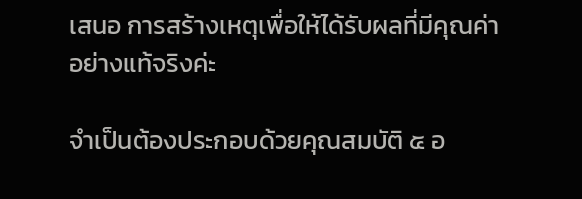เสนอ การสร้างเหตุเพื่อให้ได้รับผลที่มีคุณค่าอย่างแท้จริงค่ะ

จำเป็นต้องประกอบด้วยคุณสมบัติ ๕ อ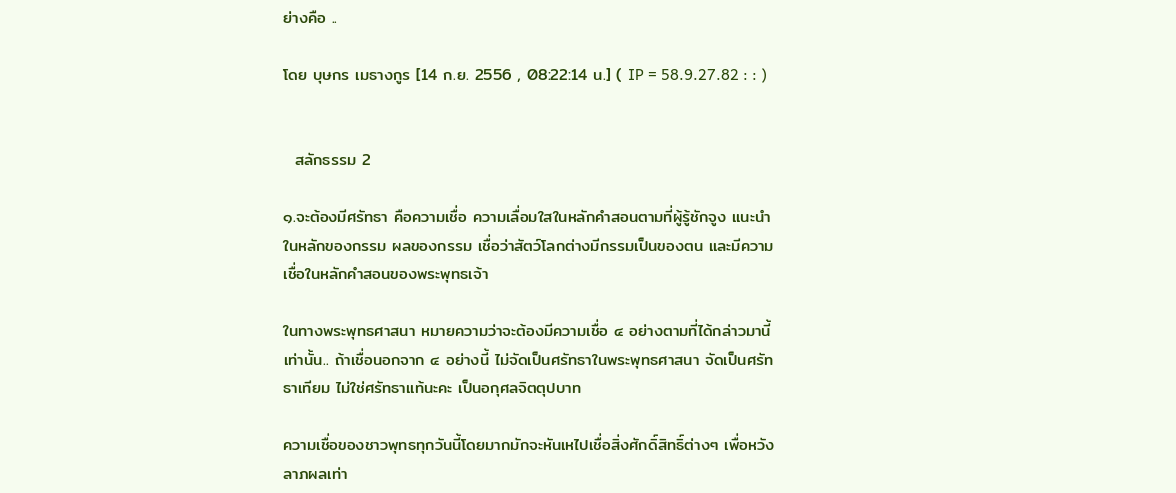ย่างคือ ..

โดย บุษกร เมธางกูร [14 ก.ย. 2556 , 08:22:14 น.] ( IP = 58.9.27.82 : : )


  สลักธรรม 2

๑.จะต้องมีศรัทธา คือความเชื่อ ความเลื่อมใสในหลักคำสอนตามที่ผู้รู้ชักจูง แนะนำ ในหลักของกรรม ผลของกรรม เชื่อว่าสัตว์โลกต่างมีกรรมเป็นของตน และมีความเชื่อในหลักคำสอนของพระพุทธเจ้า

ในทางพระพุทธศาสนา หมายความว่าจะต้องมีความเชื่อ ๔ อย่างตามที่ได้กล่าวมานี้เท่านั้น.. ถ้าเชื่อนอกจาก ๔ อย่างนี้ ไม่จัดเป็นศรัทธาในพระพุทธศาสนา จัดเป็นศรัทธาเทียม ไม่ใช่ศรัทธาแท้นะคะ เป็นอกุศลจิตตุปบาท

ความเชื่อของชาวพุทธทุกวันนี้โดยมากมักจะหันเหไปเชื่อสิ่งศักดิ์สิทธิ์ต่างๆ เพื่อหวังลาภผลเท่า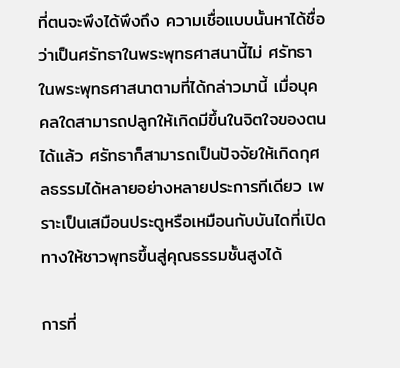ที่ตนจะพึงได้พึงถึง ความเชื่อแบบนั้นหาได้ชื่อว่าเป็นศรัทธาในพระพุทธศาสนานี้ไม่ ศรัทธาในพระพุทธศาสนาตามที่ได้กล่าวมานี้ เมื่อบุคคลใดสามารถปลูกให้เกิดมีขึ้นในจิตใจของตนได้แล้ว ศรัทธาก็สามารถเป็นปัจจัยให้เกิดกุศลธรรมได้หลายอย่างหลายประการทีเดียว เพราะเป็นเสมือนประตูหรือเหมือนกับบันไดที่เปิดทางให้ชาวพุทธขึ้นสู่คุณธรรมชั้นสูงได้

การที่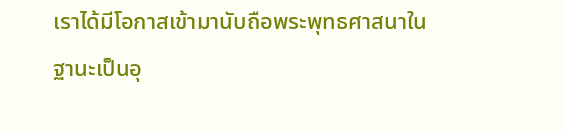เราได้มีโอกาสเข้ามานับถือพระพุทธศาสนาในฐานะเป็นอุ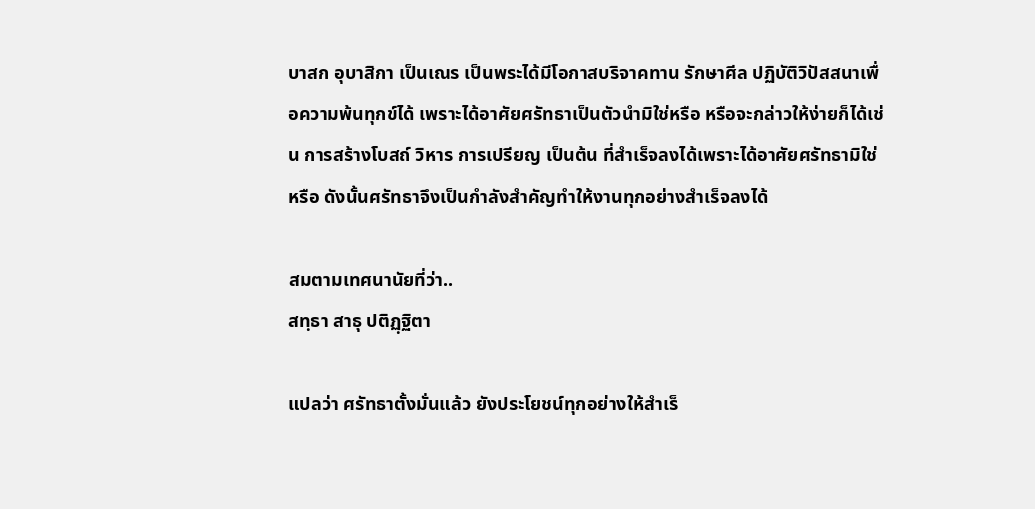บาสก อุบาสิกา เป็นเณร เป็นพระได้มีโอกาสบริจาคทาน รักษาศีล ปฏิบัติวิปัสสนาเพื่อความพ้นทุกข์ได้ เพราะได้อาศัยศรัทธาเป็นตัวนำมิใช่หรือ หรือจะกล่าวให้ง่ายก็ได้เช่น การสร้างโบสถ์ วิหาร การเปรียญ เป็นต้น ที่สำเร็จลงได้เพราะได้อาศัยศรัทธามิใช่หรือ ดังนั้นศรัทธาจึงเป็นกำลังสำคัญทำให้งานทุกอย่างสำเร็จลงได้

สมตามเทศนานัยที่ว่า..
สทฺธา สาธุ ปติฏฺฐิตา

แปลว่า ศรัทธาตั้งมั่นแล้ว ยังประโยชน์ทุกอย่างให้สำเร็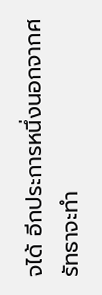จได้ อีกประการหนึ่งนอกจากศรัทธาจะทำ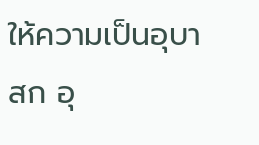ให้ความเป็นอุบาสก อุ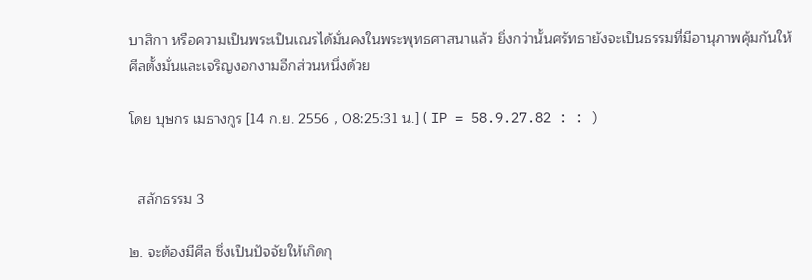บาสิกา หรือความเป็นพระเป็นเณรได้มั่นคงในพระพุทธศาสนาแล้ว ยิ่งกว่านั้นศรัทธายังจะเป็นธรรมที่มีอานุภาพคุ้มกันให้ศีลตั้งมั่นและเจริญงอกงามอีกส่วนหนึ่งด้วย

โดย บุษกร เมธางกูร [14 ก.ย. 2556 , 08:25:31 น.] ( IP = 58.9.27.82 : : )


  สลักธรรม 3

๒. จะต้องมีศีล ซึ่งเป็นปัจจัยให้เกิดกุ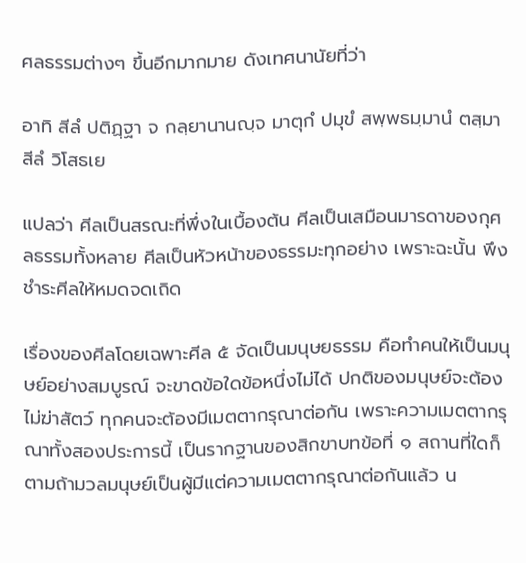ศลธรรมต่างๆ ขึ้นอีกมากมาย ดังเทศนานัยที่ว่า

อาทิ สีลํ ปติฏฺฐา จ กลฺยานานญฺจ มาตุกํ ปมุขํ สพฺพธมฺมานํ ตสฺมา สีลํ วิโสธเย

แปลว่า ศีลเป็นสรณะที่พึ่งในเบื้องต้น ศีลเป็นเสมือนมารดาของกุศลธรรมทั้งหลาย ศีลเป็นหัวหน้าของธรรมะทุกอย่าง เพราะฉะนั้น พึงชำระศีลให้หมดจดเถิด

เรื่องของศีลโดยเฉพาะศีล ๕ จัดเป็นมนุษยธรรม คือทำคนให้เป็นมนุษย์อย่างสมบูรณ์ จะขาดข้อใดข้อหนึ่งไม่ได้ ปกติของมนุษย์จะต้องไม่ฆ่าสัตว์ ทุกคนจะต้องมีเมตตากรุณาต่อกัน เพราะความเมตตากรุณาทั้งสองประการนี้ เป็นรากฐานของสิกขาบทข้อที่ ๑ สถานที่ใดก็ตามถ้ามวลมนุษย์เป็นผู้มีแต่ความเมตตากรุณาต่อกันแล้ว น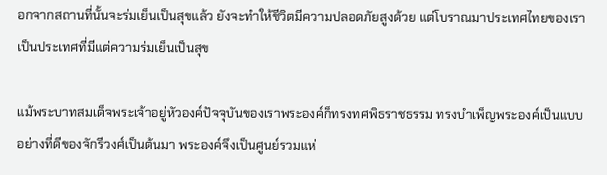อกจากสถานที่นั้นจะร่มเย็นเป็นสุขแล้ว ยังจะทำให้ชีวิตมีความปลอดภัยสูงด้วย แต่โบราณมาประเทศไทยของเราเป็นประเทศที่มีแต่ความร่มเย็นเป็นสุข

แม้พระบาทสมเด็จพระเจ้าอยู่หัวองค์ปัจจุบันของเราพระองค์ก็ทรงทศพิธราชธรรม ทรงบำเพ็ญพระองค์เป็นแบบอย่างที่ดีของจักรีวงศ์เป็นต้นมา พระองค์จึงเป็นศูนย์รวมแห่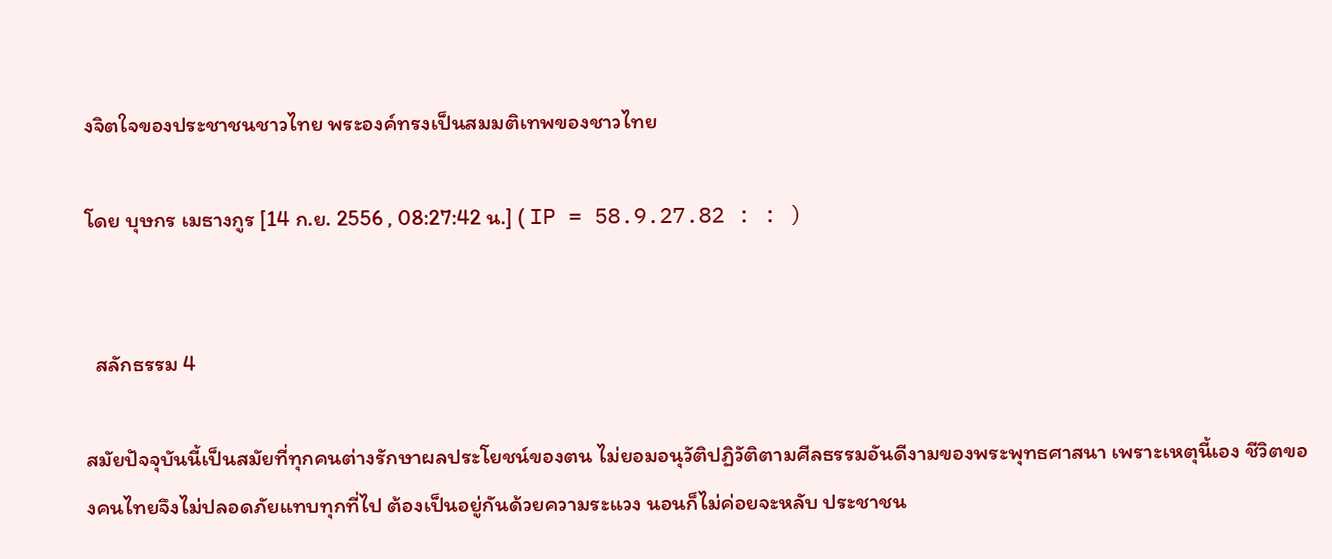งจิตใจของประชาชนชาวไทย พระองค์ทรงเป็นสมมติเทพของชาวไทย

โดย บุษกร เมธางกูร [14 ก.ย. 2556 , 08:27:42 น.] ( IP = 58.9.27.82 : : )


  สลักธรรม 4

สมัยปัจจุบันนี้เป็นสมัยที่ทุกคนต่างรักษาผลประโยชน์ของตน ไม่ยอมอนุวัติปฏิวัติตามศีลธรรมอันดีงามของพระพุทธศาสนา เพราะเหตุนี้เอง ชีวิตของคนไทยจึงไม่ปลอดภัยแทบทุกที่ไป ต้องเป็นอยู่กันด้วยความระแวง นอนก็ไม่ค่อยจะหลับ ประชาชน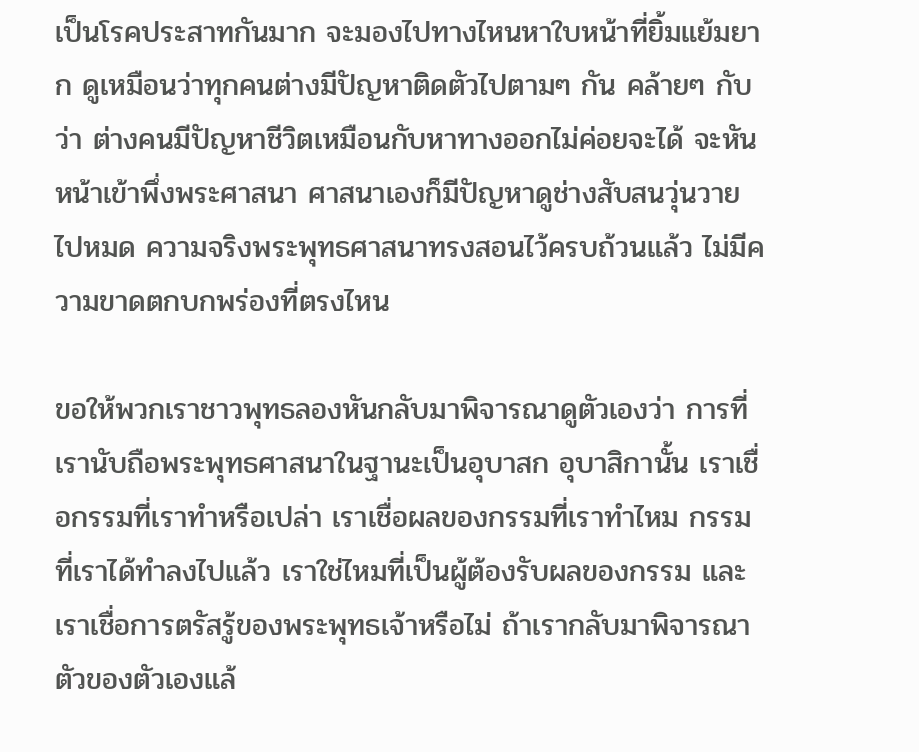เป็นโรคประสาทกันมาก จะมองไปทางไหนหาใบหน้าที่ยิ้มแย้มยาก ดูเหมือนว่าทุกคนต่างมีปัญหาติดตัวไปตามๆ กัน คล้ายๆ กับว่า ต่างคนมีปัญหาชีวิตเหมือนกับหาทางออกไม่ค่อยจะได้ จะหันหน้าเข้าพึ่งพระศาสนา ศาสนาเองก็มีปัญหาดูช่างสับสนวุ่นวายไปหมด ความจริงพระพุทธศาสนาทรงสอนไว้ครบถ้วนแล้ว ไม่มีความขาดตกบกพร่องที่ตรงไหน

ขอให้พวกเราชาวพุทธลองหันกลับมาพิจารณาดูตัวเองว่า การที่เรานับถือพระพุทธศาสนาในฐานะเป็นอุบาสก อุบาสิกานั้น เราเชื่อกรรมที่เราทำหรือเปล่า เราเชื่อผลของกรรมที่เราทำไหม กรรมที่เราได้ทำลงไปแล้ว เราใช่ไหมที่เป็นผู้ต้องรับผลของกรรม และเราเชื่อการตรัสรู้ของพระพุทธเจ้าหรือไม่ ถ้าเรากลับมาพิจารณาตัวของตัวเองแล้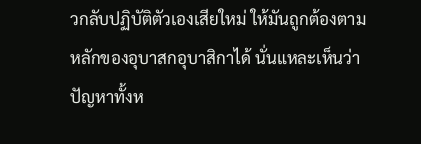วกลับปฏิบัติตัวเองเสียใหม่ ให้มันถูกต้องตามหลักของอุบาสกอุบาสิกาได้ นั่นแหละเห็นว่า ปัญหาทั้งห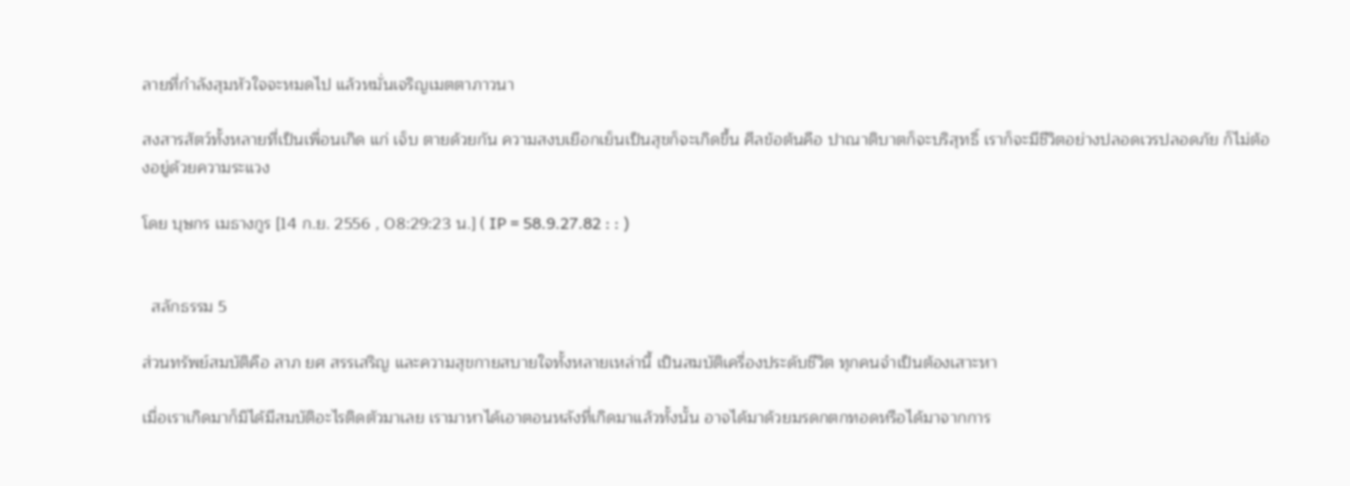ลายที่กำลังสุมหัวใจจะหมดไป แล้วหมั่นเจริญเมตตาภาวนา

สงสารสัตว์ทั้งหลายที่เป็นเพื่อนเกิด แก่ เจ็บ ตายด้วยกัน ความสงบเยือกเย็นเป็นสุขก็จะเกิดขึ้น ศีลข้อต้นคือ ปาณาติบาตก็จะบริสุทธิ์ เราก็จะมีชีวิตอย่างปลอดเวรปลอดภัย ก็ไม่ต้องอยู่ด้วยความระแวง

โดย บุษกร เมธางกูร [14 ก.ย. 2556 , 08:29:23 น.] ( IP = 58.9.27.82 : : )


  สลักธรรม 5

ส่วนทรัพย์สมบัติคือ ลาภ ยศ สรรเสริญ และความสุขกายสบายใจทั้งหลายเหล่านี้ เป็นสมบัติเครื่องประดับชีวิต ทุกคนจำเป็นต้องเสาะหา

เมื่อเราเกิดมาก็มิได้มีสมบัติอะไรติดตัวมาเลย เรามาหาได้เอาตอนหลังที่เกิดมาแล้วทั้งนั้น อาจได้มาด้วยมรดกตกทอดหรือได้มาจากการ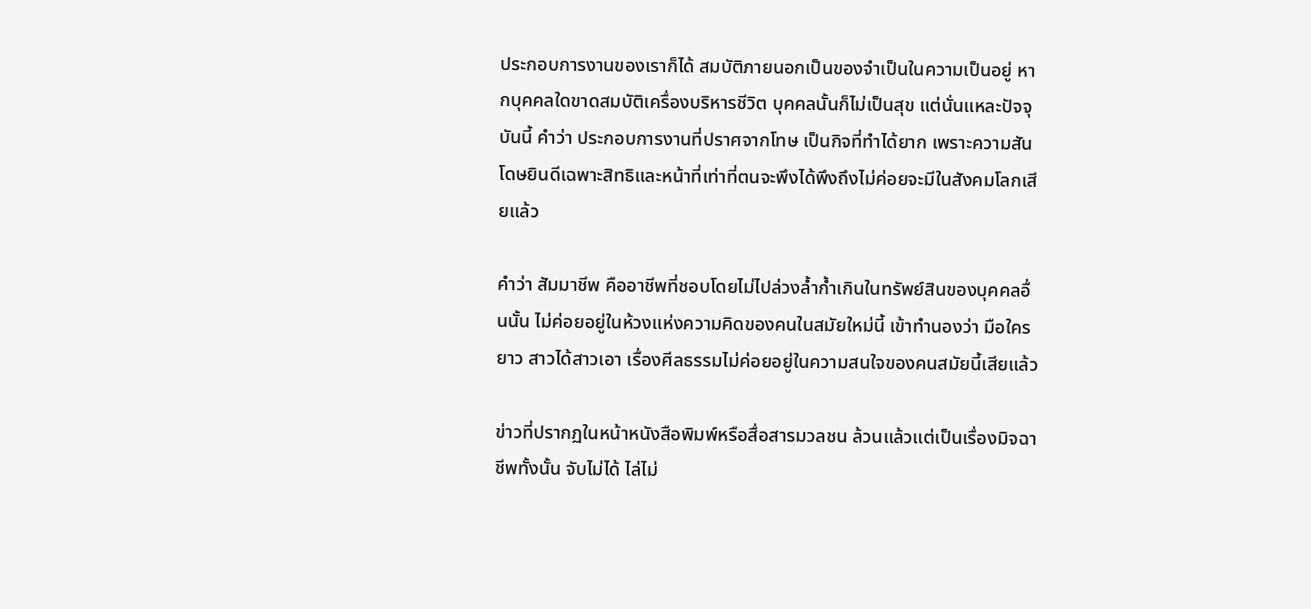ประกอบการงานของเราก็ได้ สมบัติภายนอกเป็นของจำเป็นในความเป็นอยู่ หากบุคคลใดขาดสมบัติเครื่องบริหารชีวิต บุคคลนั้นก็ไม่เป็นสุข แต่นั่นแหละปัจจุบันนี้ คำว่า ประกอบการงานที่ปราศจากโทษ เป็นกิจที่ทำได้ยาก เพราะความสันโดษยินดีเฉพาะสิทธิและหน้าที่เท่าที่ตนจะพึงได้พึงถึงไม่ค่อยจะมีในสังคมโลกเสียแล้ว

คำว่า สัมมาชีพ คืออาชีพที่ชอบโดยไม่ไปล่วงล้ำก้ำเกินในทรัพย์สินของบุคคลอื่นนั้น ไม่ค่อยอยู่ในห้วงแห่งความคิดของคนในสมัยใหม่นี้ เข้าทำนองว่า มือใครยาว สาวได้สาวเอา เรื่องศีลธรรมไม่ค่อยอยู่ในความสนใจของคนสมัยนี้เสียแล้ว

ข่าวที่ปรากฏในหน้าหนังสือพิมพ์หรือสื่อสารมวลชน ล้วนแล้วแต่เป็นเรื่องมิจฉาชีพทั้งนั้น จับไม่ได้ ไล่ไม่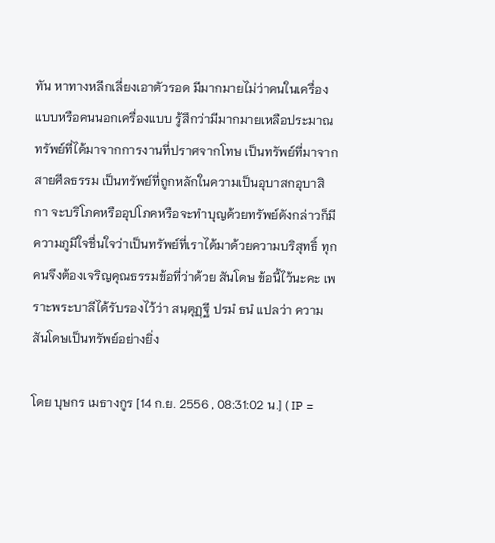ทัน หาทางหลีกเลี่ยงเอาตัวรอด มีมากมายไม่ว่าคนในเครื่องแบบหรือคนนอกเครื่องแบบ รู้สึกว่ามีมากมายเหลือประมาณ ทรัพย์ที่ได้มาจากการงานที่ปราศจากโทษ เป็นทรัพย์ที่มาจากสายศีลธรรม เป็นทรัพย์ที่ถูกหลักในความเป็นอุบาสกอุบาสิกา จะบริโภคหรืออุปโภคหรือจะทำบุญด้วยทรัพย์ดังกล่าวก็มีความภูมิใจชื่นใจว่าเป็นทรัพย์ที่เราได้มาด้วยความบริสุทธิ์ ทุกคนจึงต้องเจริญคุณธรรมข้อที่ว่าด้วย สันโดษ ข้อนี้ไว้นะคะ เพราะพระบาลีได้รับรองไว้ว่า สนฺตุฏฺฐี ปรมํ ธนํ แปลว่า ความสันโดษเป็นทรัพย์อย่างยิ่ง

โดย บุษกร เมธางกูร [14 ก.ย. 2556 , 08:31:02 น.] ( IP =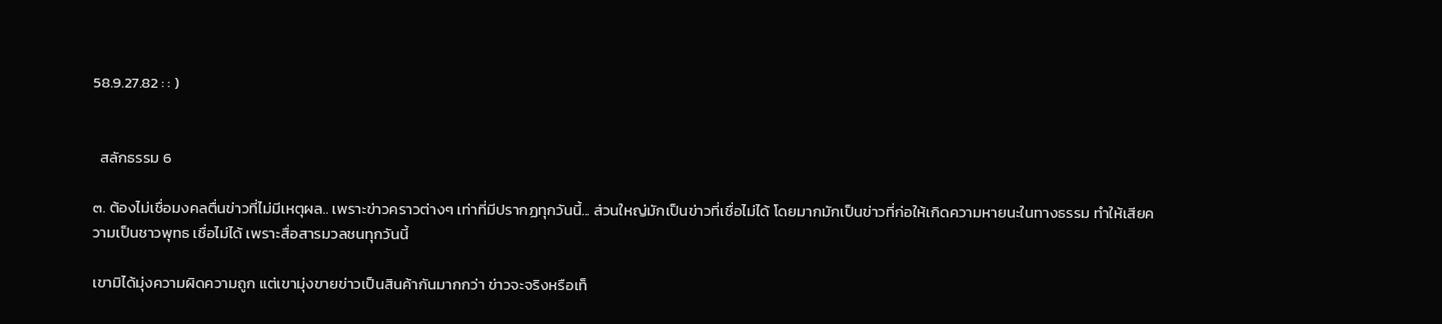58.9.27.82 : : )


  สลักธรรม 6

๓. ต้องไม่เชื่อมงคลตื่นข่าวที่ไม่มีเหตุผล.. เพราะข่าวคราวต่างๆ เท่าที่มีปรากฏทุกวันนี้... ส่วนใหญ่มักเป็นข่าวที่เชื่อไม่ได้ โดยมากมักเป็นข่าวที่ก่อให้เกิดความหายนะในทางธรรม ทำให้เสียความเป็นชาวพุทธ เชื่อไม่ได้ เพราะสื่อสารมวลชนทุกวันนี้

เขามิได้มุ่งความผิดความถูก แต่เขามุ่งขายข่าวเป็นสินค้ากันมากกว่า ข่าวจะจริงหรือเท็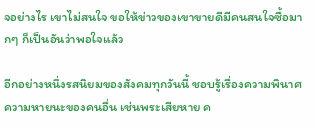จอย่างไร เขาไม่สนใจ ขอให้ข่าวของเขาขายดีมีคนสนใจซื้อมากๆ ก็เป็นอันว่าพอใจแล้ว

อีกอย่างหนึ่งรสนิยมของสังคมทุกวันนี้ ชอบรู้เรื่องความพินาศ ความหายนะของคนอื่น เช่นพระเสียหาย ค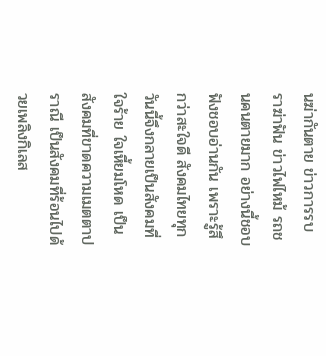นฆ่ากันตาย ข่าวการรบราฆ่าฟัน ข่าวไฟไหม้ รถชนคนตายมาก อย่างนี้ชอบฟังชอบอ่านกัน เพราะรู้สึกว่าสะใจดี สังคมไทยทุกวันนี้จึงกลายเป็นสังคมที่ใจร้าย ใจเหี้ยมโหด เป็นสังคมที่ขาดความเมตตาปราณี เป็นสังคมที่ร้อนไปด้วยเพลิงกิเลส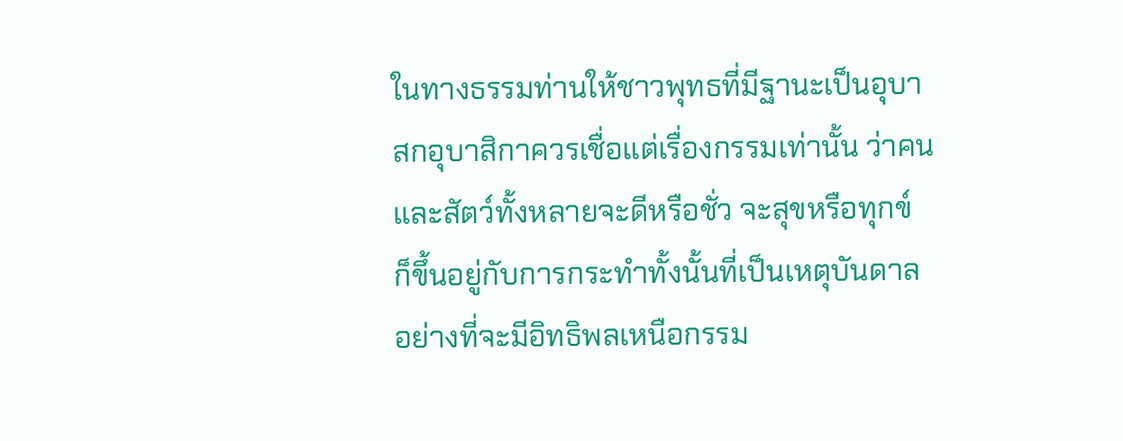ในทางธรรมท่านให้ชาวพุทธที่มีฐานะเป็นอุบาสกอุบาสิกาควรเชื่อแต่เรื่องกรรมเท่านั้น ว่าคนและสัตว์ทั้งหลายจะดีหรือชั่ว จะสุขหรือทุกข์ ก็ขึ้นอยู่กับการกระทำทั้งนั้นที่เป็นเหตุบันดาล อย่างที่จะมีอิทธิพลเหนือกรรม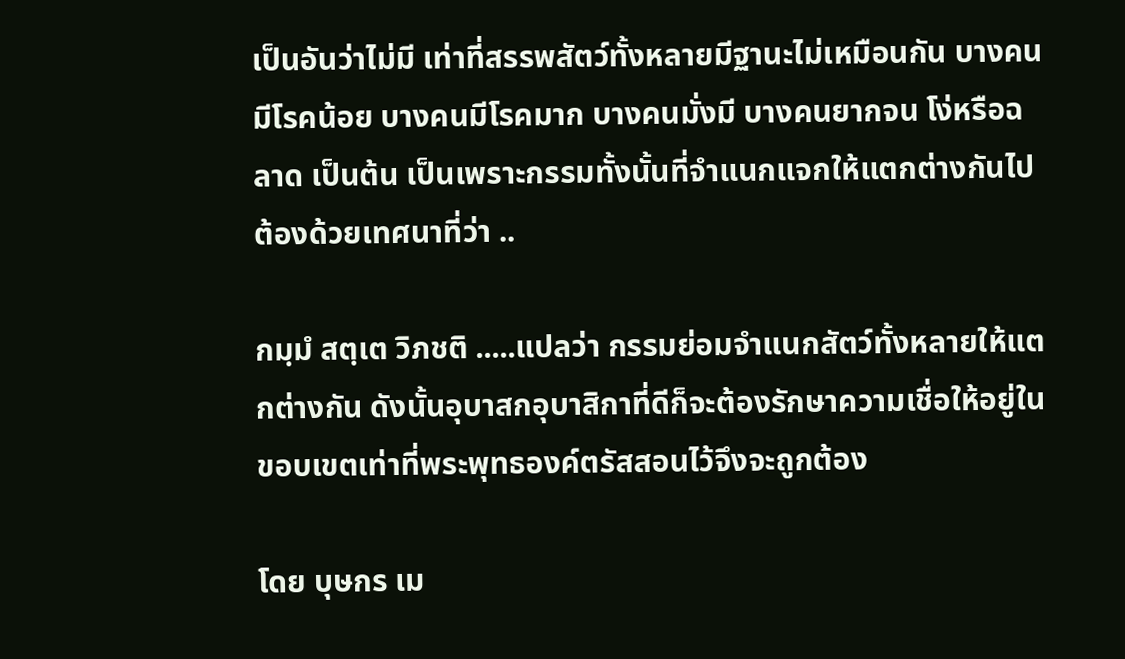เป็นอันว่าไม่มี เท่าที่สรรพสัตว์ทั้งหลายมีฐานะไม่เหมือนกัน บางคนมีโรคน้อย บางคนมีโรคมาก บางคนมั่งมี บางคนยากจน โง่หรือฉลาด เป็นต้น เป็นเพราะกรรมทั้งนั้นที่จำแนกแจกให้แตกต่างกันไป ต้องด้วยเทศนาที่ว่า ..

กมฺมํ สตฺเต วิภชติ .....แปลว่า กรรมย่อมจำแนกสัตว์ทั้งหลายให้แตกต่างกัน ดังนั้นอุบาสกอุบาสิกาที่ดีก็จะต้องรักษาความเชื่อให้อยู่ในขอบเขตเท่าที่พระพุทธองค์ตรัสสอนไว้จึงจะถูกต้อง

โดย บุษกร เม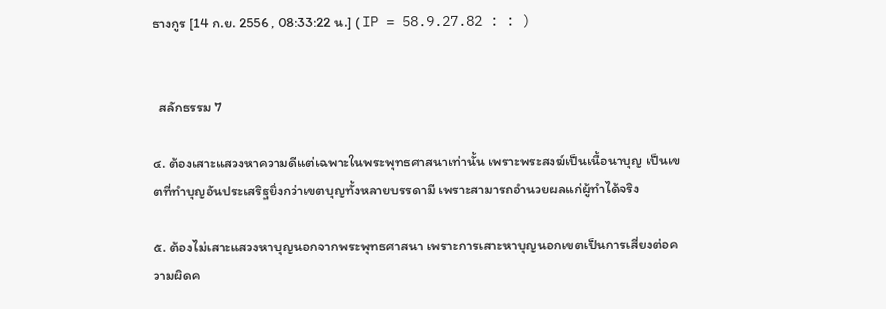ธางกูร [14 ก.ย. 2556 , 08:33:22 น.] ( IP = 58.9.27.82 : : )


  สลักธรรม 7

๔. ต้องเสาะแสวงหาความดีแต่เฉพาะในพระพุทธศาสนาเท่านั้น เพราะพระสงฆ์เป็นเนื้อนาบุญ เป็นเขตที่ทำบุญอันประเสริฐยิ่งกว่าเขตบุญทั้งหลายบรรดามี เพราะสามารถอำนวยผลแก่ผู้ทำได้จริง

๕. ต้องไม่เสาะแสวงหาบุญนอกจากพระพุทธศาสนา เพราะการเสาะหาบุญนอกเขตเป็นการเสี่ยงต่อความผิดค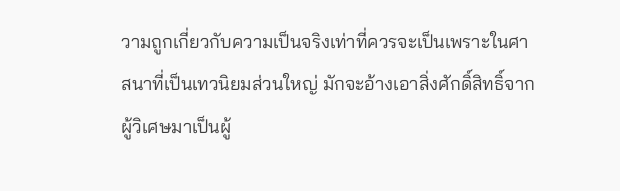วามถูกเกี่ยวกับความเป็นจริงเท่าที่ควรจะเป็นเพราะในศาสนาที่เป็นเทวนิยมส่วนใหญ่ มักจะอ้างเอาสิ่งศักดิ์สิทธิ์จากผู้วิเศษมาเป็นผู้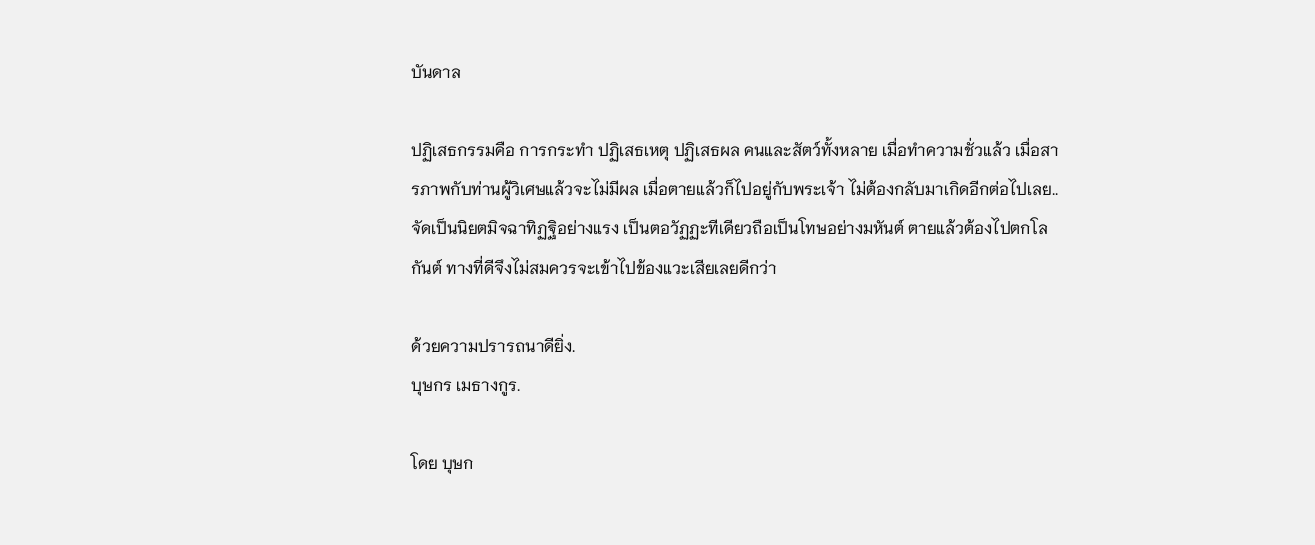บันดาล

ปฏิเสธกรรมคือ การกระทำ ปฏิเสธเหตุ ปฏิเสธผล คนและสัตว์ทั้งหลาย เมื่อทำความชั่วแล้ว เมื่อสารภาพกับท่านผู้วิเศษแล้วจะไม่มีผล เมื่อตายแล้วก็ไปอยู่กับพระเจ้า ไม่ต้องกลับมาเกิดอีกต่อไปเลย.. จัดเป็นนิยตมิจฉาทิฏฐิอย่างแรง เป็นตอวัฏฏะทีเดียวถือเป็นโทษอย่างมหันต์ ตายแล้วต้องไปตกโลกันต์ ทางที่ดีจึงไม่สมควรจะเข้าไปข้องแวะเสียเลยดีกว่า

ด้วยความปรารถนาดียิ่ง.
บุษกร เมธางกูร.

โดย บุษก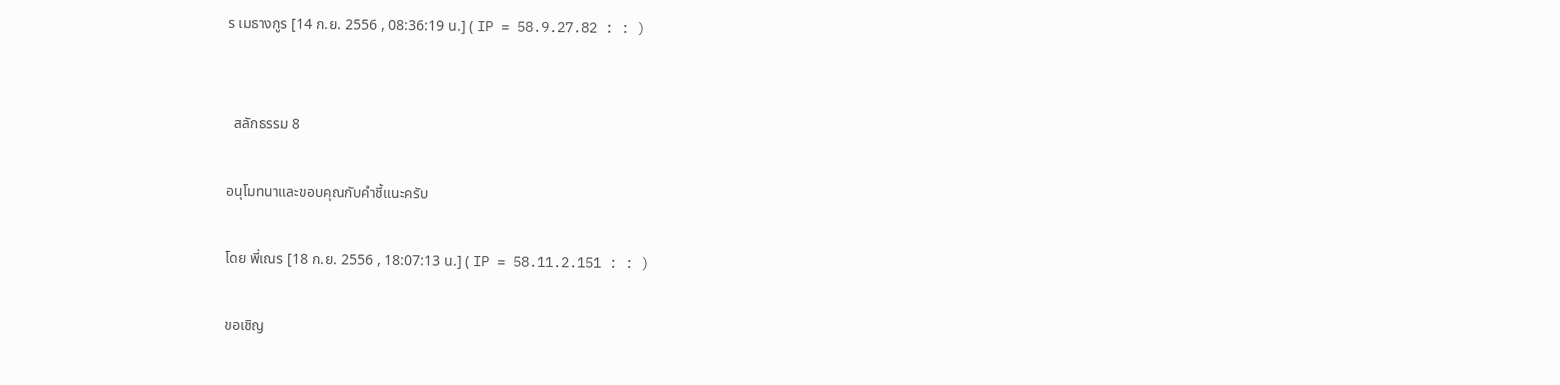ร เมธางกูร [14 ก.ย. 2556 , 08:36:19 น.] ( IP = 58.9.27.82 : : )


  สลักธรรม 8

อนุโมทนาและขอบคุณกับคำชี้แนะครับ

โดย พี่เณร [18 ก.ย. 2556 , 18:07:13 น.] ( IP = 58.11.2.151 : : )

ขอเชิญ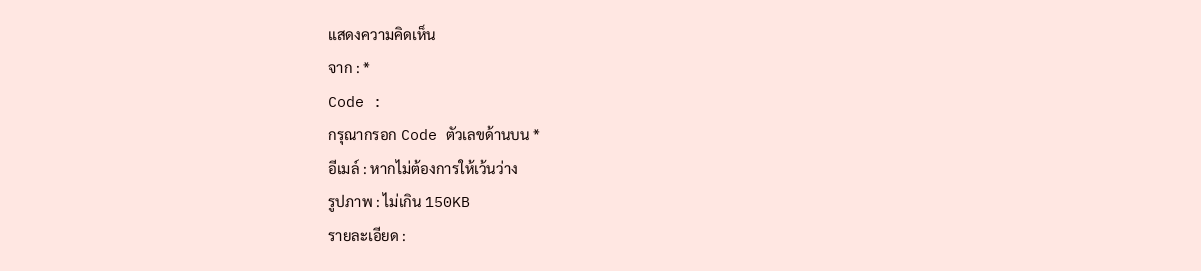แสดงความคิดเห็น
จาก : *
Code :
กรุณากรอก Code ตัวเลขด้านบน *
อีเมล์ : หากไม่ต้องการให้เว้นว่าง
รูปภาพ : ไม่เกิน 150KB
รายละเอียด :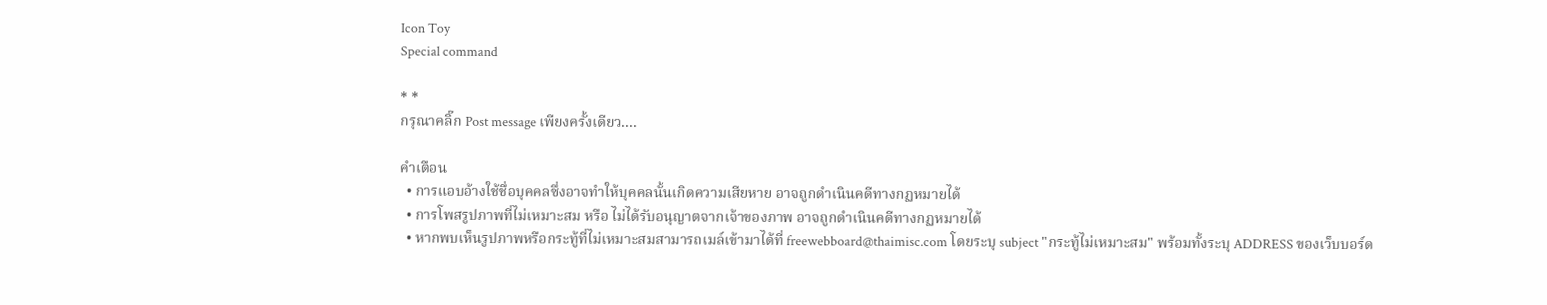Icon Toy
Special command

* *
กรุณาคลิ๊ก Post message เพียงครั้งเดียว....

คำเตือน
  • การแอบอ้างใช้ชื่อบุคคลซึ่งอาจทำให้บุคคลนั้นเกิดความเสียหาย อาจถูกดำเนินคดีทางกฏหมายได้
  • การโพสรูปภาพที่ไม่เหมาะสม หรือ ไม่ได้รับอนุญาตจากเจ้าของภาพ อาจถูกดำเนินคดีทางกฏหมายได้
  • หากพบเห็นรูปภาพหรือกระทู้ที่ไม่เหมาะสมสามารถเมล์เข้ามาได้ที่ freewebboard@thaimisc.com โดยระบุ subject "กระทู้ไม่เหมาะสม" พร้อมทั้งระบุ ADDRESS ของเว็บบอร์ด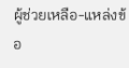ผู้ช่วยเหลือ-แหล่งข้อ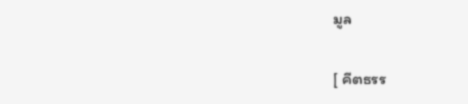มูล

[ คีตธรร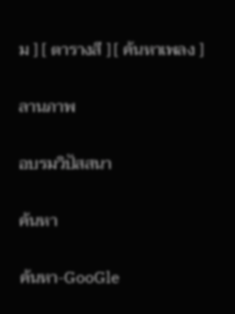ม ] [ ตารางสี ] [ ค้นหาเพลง ]

ลานภาพ

อบรมวิปัสสนา

ค้นหา

ค้นหา-GooGle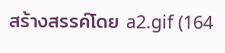สร้างสรรค์โดย a2.gif (164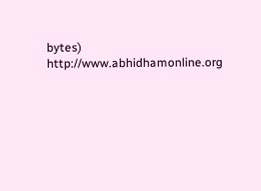bytes) http://www.abhidhamonline.org